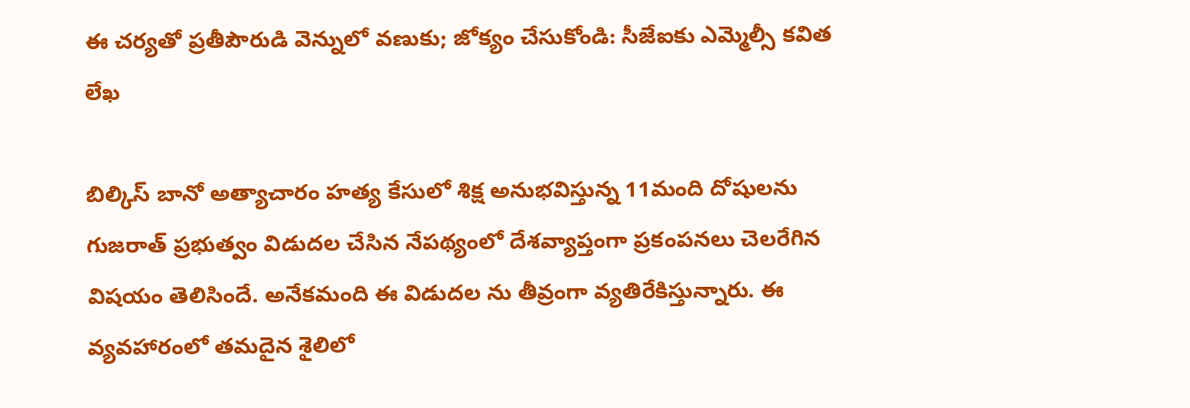ఈ చర్యతో ప్రతీపౌరుడి వెన్నులో వణుకు; జోక్యం చేసుకోండి: సీజేఐకు ఎమ్మెల్సీ కవిత లేఖ

బిల్కిస్ బానో అత్యాచారం హత్య కేసులో శిక్ష అనుభవిస్తున్న 11మంది దోషులను గుజరాత్ ప్రభుత్వం విడుదల చేసిన నేపథ్యంలో దేశవ్యాప్తంగా ప్రకంపనలు చెలరేగిన విషయం తెలిసిందే. అనేకమంది ఈ విడుదల ను తీవ్రంగా వ్యతిరేకిస్తున్నారు. ఈ వ్యవహారంలో తమదైన శైలిలో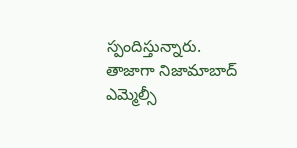స్పందిస్తున్నారు. తాజాగా నిజామాబాద్ ఎమ్మెల్సీ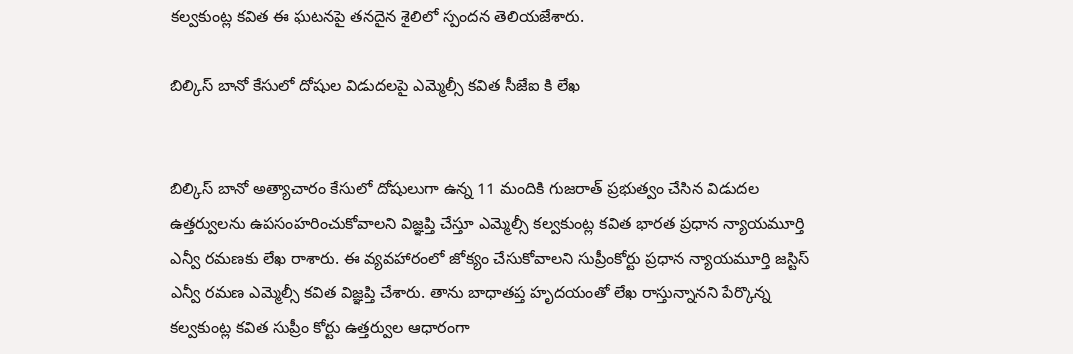కల్వకుంట్ల కవిత ఈ ఘటనపై తనదైన శైలిలో స్పందన తెలియజేశారు.

బిల్కిస్ బానో కేసులో దోషుల విడుదలపై ఎమ్మెల్సీ కవిత సీజేఐ కి లేఖ


బిల్కిస్ బానో అత్యాచారం కేసులో దోషులుగా ఉన్న 11 మందికి గుజరాత్ ప్రభుత్వం చేసిన విడుదల ఉత్తర్వులను ఉపసంహరించుకోవాలని విజ్ఞప్తి చేస్తూ ఎమ్మెల్సీ కల్వకుంట్ల కవిత భారత ప్రధాన న్యాయమూర్తి ఎన్వీ రమణకు లేఖ రాశారు. ఈ వ్యవహారంలో జోక్యం చేసుకోవాలని సుప్రీంకోర్టు ప్రధాన న్యాయమూర్తి జస్టిస్ ఎన్వీ రమణ ఎమ్మెల్సీ కవిత విజ్ఞప్తి చేశారు. తాను బాధాతప్త హృదయంతో లేఖ రాస్తున్నానని పేర్కొన్న కల్వకుంట్ల కవిత సుప్రీం కోర్టు ఉత్తర్వుల ఆధారంగా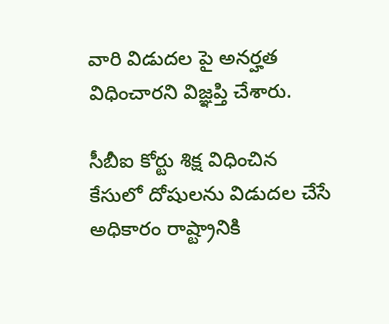వారి విడుదల పై అనర్హత విధించారని విజ్ఞప్తి చేశారు.

సీబీఐ కోర్టు శిక్ష విధించిన కేసులో దోషులను విడుదల చేసే అధికారం రాష్ట్రానికి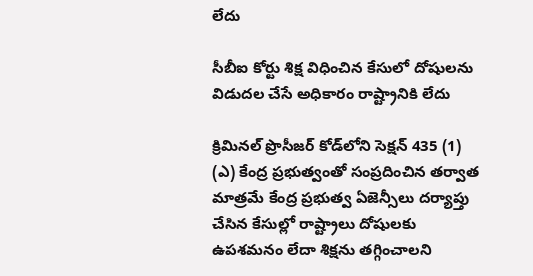లేదు

సీబీఐ కోర్టు శిక్ష విధించిన కేసులో దోషులను విడుదల చేసే అధికారం రాష్ట్రానికి లేదు

క్రిమినల్ ప్రొసీజర్ కోడ్‌లోని సెక్షన్ 435 (1) (ఎ) కేంద్ర ప్రభుత్వంతో సంప్రదించిన తర్వాత మాత్రమే కేంద్ర ప్రభుత్వ ఏజెన్సీలు దర్యాప్తు చేసిన కేసుల్లో రాష్ట్రాలు దోషులకు ఉపశమనం లేదా శిక్షను తగ్గించాలని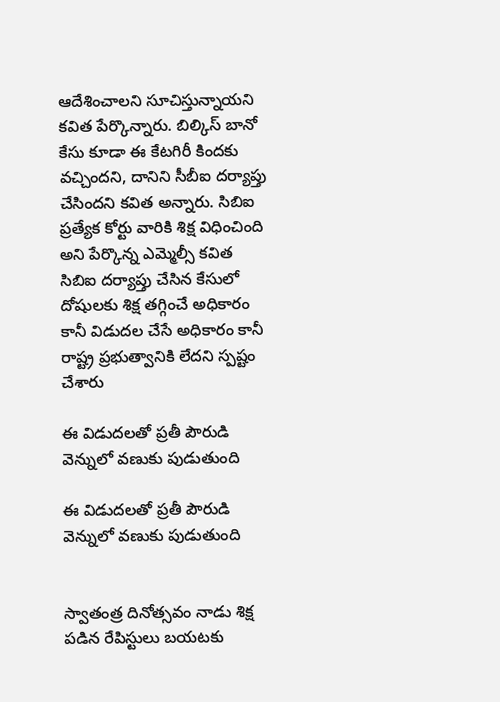ఆదేశించాలని సూచిస్తున్నాయని కవిత పేర్కొన్నారు. బిల్కిస్ బానో కేసు కూడా ఈ కేటగిరీ కిందకు వచ్చిందని, దానిని సీబీఐ దర్యాప్తు చేసిందని కవిత అన్నారు. సిబిఐ ప్రత్యేక కోర్టు వారికి శిక్ష విధించింది అని పేర్కొన్న ఎమ్మెల్సీ కవిత సిబిఐ దర్యాప్తు చేసిన కేసులో దోషులకు శిక్ష తగ్గించే అధికారం కానీ విడుదల చేసే అధికారం కానీ రాష్ట్ర ప్రభుత్వానికి లేదని స్పష్టం చేశారు

ఈ విడుదలతో ప్రతీ పౌరుడి వెన్నులో వణుకు పుడుతుంది

ఈ విడుదలతో ప్రతీ పౌరుడి వెన్నులో వణుకు పుడుతుంది


స్వాతంత్ర దినోత్సవం నాడు శిక్ష పడిన రేపిస్టులు బయటకు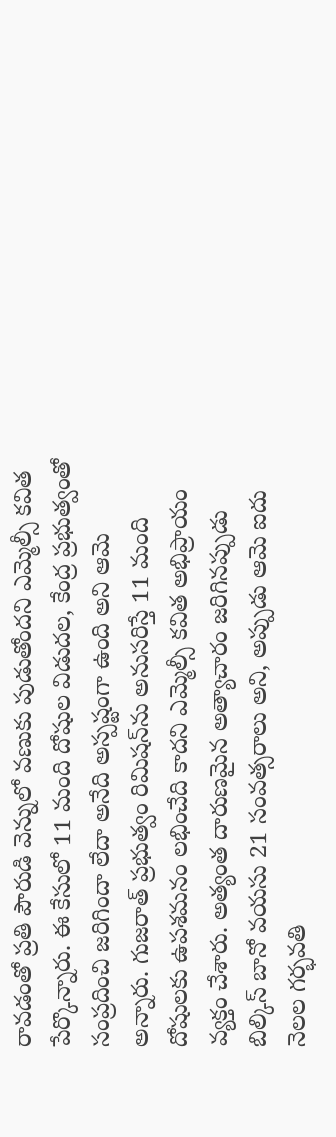రావడంతో ప్రతి పౌరుడి వెన్నులో వణుకు పుడుతోందని ఎమ్మెల్సీ కవిత పేర్కొన్నారు. ఈ కేసులో 11 మంది దోషుల విడుదల, కేంద్ర ప్రభుత్వంతో సంప్రదించి జరిగిందా లేదా అనేది అస్పష్టంగా ఉంది అని ఆమె అన్నారు. గుజరాత్ ప్రభుత్వం రిమిషన్‌ను అనుసరిస్తే 11 మంది దోషులకు ఉపశమనం లభించేది కాదని ఎమ్మెల్సీ కవిత అభిప్రాయం వ్యక్తం చేశారు. అత్యంత దారుణమైన అత్యాచారం జరిగినప్పుడు బిల్కిస్ బానో వయసు 21 సంవత్సరాలు అని, అప్పుడు ఆమె ఐదు నెలల గర్భవతి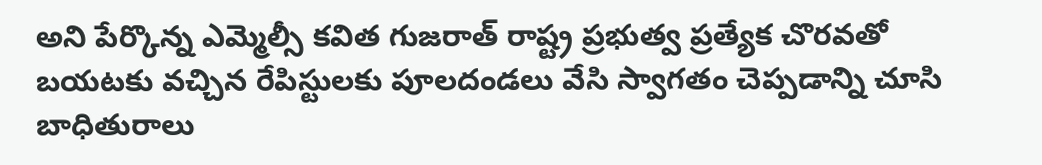అని పేర్కొన్న ఎమ్మెల్సీ కవిత గుజరాత్ రాష్ట్ర ప్రభుత్వ ప్రత్యేక చొరవతో బయటకు వచ్చిన రేపిస్టులకు పూలదండలు వేసి స్వాగతం చెప్పడాన్ని చూసి బాధితురాలు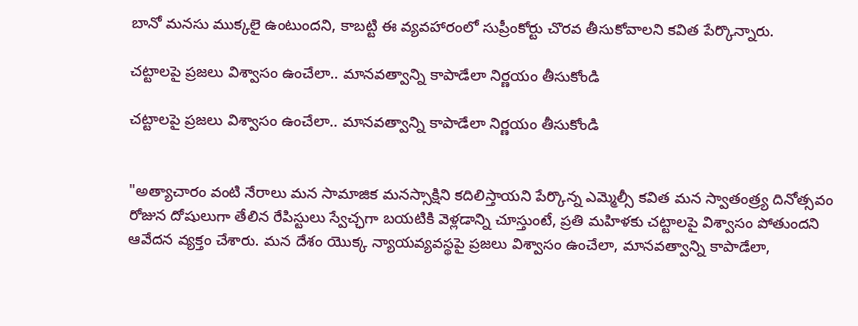బానో మనసు ముక్కలై ఉంటుందని, కాబట్టి ఈ వ్యవహారంలో సుప్రీంకోర్టు చొరవ తీసుకోవాలని కవిత పేర్కొన్నారు.

చట్టాలపై ప్రజలు విశ్వాసం ఉంచేలా.. మానవత్వాన్ని కాపాడేలా నిర్ణయం తీసుకోండి

చట్టాలపై ప్రజలు విశ్వాసం ఉంచేలా.. మానవత్వాన్ని కాపాడేలా నిర్ణయం తీసుకోండి


"అత్యాచారం వంటి నేరాలు మన సామాజిక మనస్సాక్షిని కదిలిస్తాయని పేర్కొన్న ఎమ్మెల్సీ కవిత మన స్వాతంత్ర్య దినోత్సవం రోజున దోషులుగా తేలిన రేపిస్టులు స్వేచ్ఛగా బయటికి వెళ్లడాన్ని చూస్తుంటే, ప్రతి మహిళకు చట్టాలపై విశ్వాసం పోతుందని ఆవేదన వ్యక్తం చేశారు. మన దేశం యొక్క న్యాయవ్యవస్థపై ప్రజలు విశ్వాసం ఉంచేలా, మానవత్వాన్ని కాపాడేలా,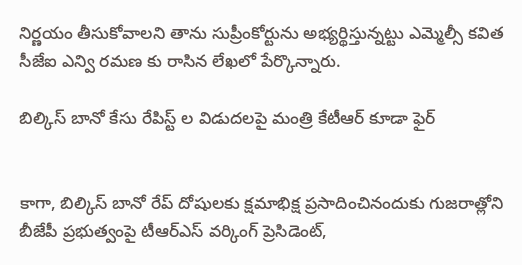నిర్ణయం తీసుకోవాలని తాను సుప్రీంకోర్టును అభ్యర్థిస్తున్నట్టు ఎమ్మెల్సీ కవిత సీజేఐ ఎన్వి రమణ కు రాసిన లేఖలో పేర్కొన్నారు.

బిల్కిస్ బానో కేసు రేపిస్ట్ ల విడుదలపై మంత్రి కేటీఆర్ కూడా ఫైర్


కాగా, బిల్కిస్ బానో రేప్ దోషులకు క్షమాభిక్ష ప్రసాదించినందుకు గుజరాత్లోని బీజేపీ ప్రభుత్వంపై టీఆర్‌ఎస్ వర్కింగ్ ప్రెసిడెంట్,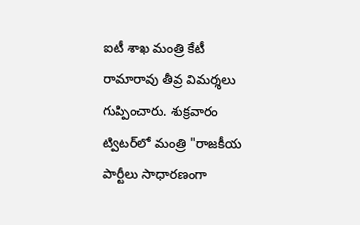ఐటీ శాఖ మంత్రి కేటీ రామారావు తీవ్ర విమర్శలు గుప్పించారు. శుక్రవారం ట్విటర్‌లో మంత్రి "రాజకీయ పార్టీలు సాధారణంగా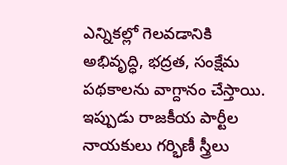ఎన్నికల్లో గెలవడానికి అభివృద్ధి, భద్రత, సంక్షేమ పథకాలను వాగ్దానం చేస్తాయి. ఇప్పుడు రాజకీయ పార్టీల నాయకులు గర్భిణీ స్త్రీలు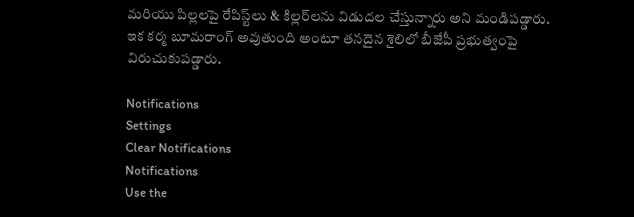మరియు పిల్లలపై రేపిస్ట్‌లు & కిల్లర్‌లను విడుదల చేస్తున్నారు అని మండిపడ్డారు. ఇక కర్మ బూమరాంగ్ అవుతుంది అంటూ తనదైన శైలిలో బీజేపీ ప్రభుత్వంపై విరుచుకుపడ్డారు.

Notifications
Settings
Clear Notifications
Notifications
Use the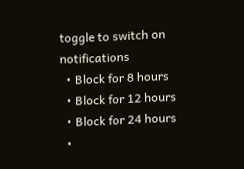toggle to switch on notifications
  • Block for 8 hours
  • Block for 12 hours
  • Block for 24 hours
  •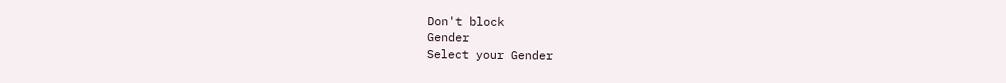Don't block
Gender
Select your Gender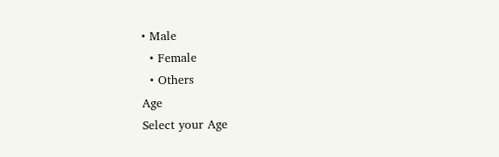• Male
  • Female
  • Others
Age
Select your Age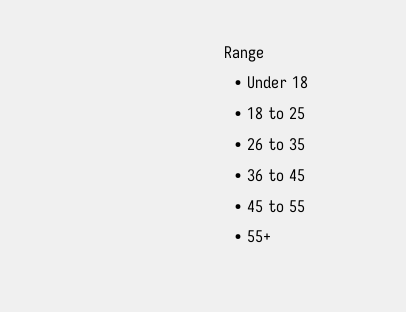Range
  • Under 18
  • 18 to 25
  • 26 to 35
  • 36 to 45
  • 45 to 55
  • 55+